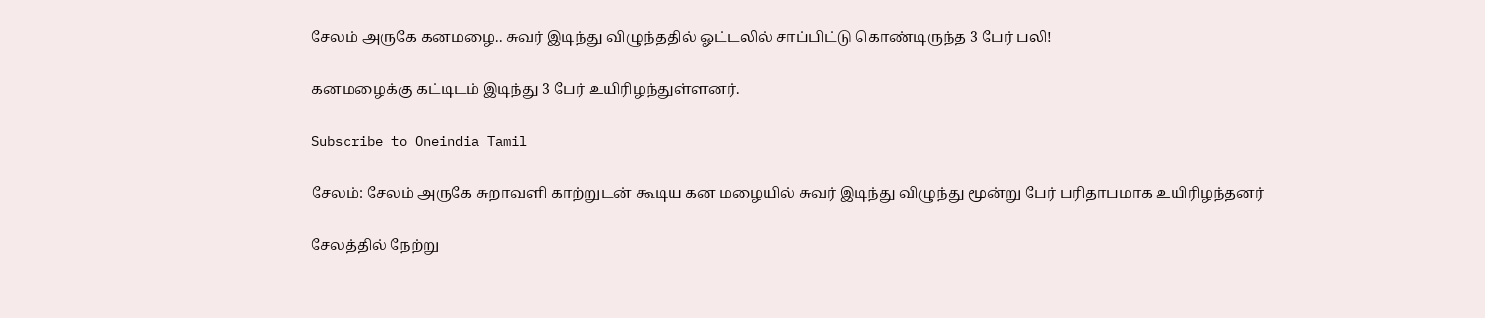சேலம் அருகே கனமழை.. சுவர் இடிந்து விழுந்ததில் ஓட்டலில் சாப்பிட்டு கொண்டிருந்த 3 பேர் பலி!

கனமழைக்கு கட்டிடம் இடிந்து 3 பேர் உயிரிழந்துள்ளனர்.

Subscribe to Oneindia Tamil

சேலம்: சேலம் அருகே சுறாவளி காற்றுடன் கூடிய கன மழையில் சுவர் இடிந்து விழுந்து மூன்று பேர் பரிதாபமாக உயிரிழந்தனர்

சேலத்தில் நேற்று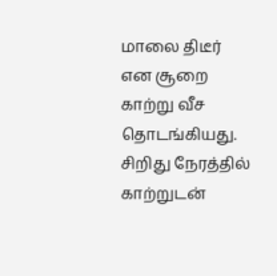மாலை திடீர் என சூறை காற்று வீச தொடங்கியது. சிறிது நேரத்தில் காற்றுடன்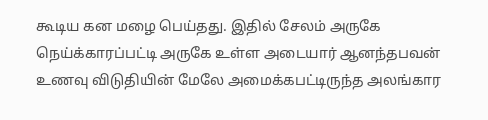கூடிய கன மழை பெய்தது. இதில் சேலம் அருகே நெய்க்காரப்பட்டி அருகே உள்ள அடையார் ஆனந்தபவன் உணவு விடுதியின் மேலே அமைக்கபட்டிருந்த அலங்கார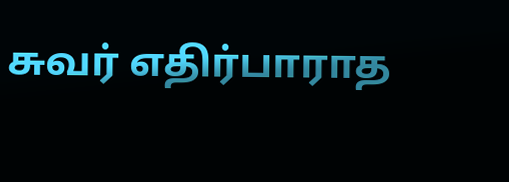சுவர் எதிர்பாராத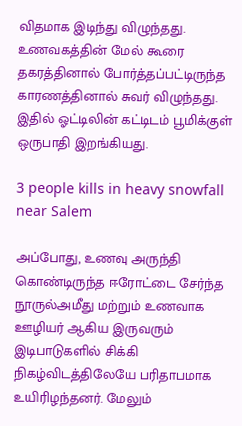விதமாக இடிந்து விழுந்தது. உணவகத்தின் மேல் கூரை தகரத்தினால் போர்த்தப்பட்டிருந்த காரணத்தினால் சுவர் விழுந்தது. இதில் ஓட்டிலின் கட்டிடம் பூமிக்குள் ஒருபாதி இறங்கியது.

3 people kills in heavy snowfall near Salem

அப்போது, உணவு அருந்தி கொண்டிருந்த ஈரோட்டை சேர்ந்த நூருல்அமீது மற்றும் உணவாக ஊழியர் ஆகிய இருவரும் இடிபாடுகளில் சிக்கி நிகழ்விடத்திலேயே பரிதாபமாக உயிரிழந்தனர். மேலும்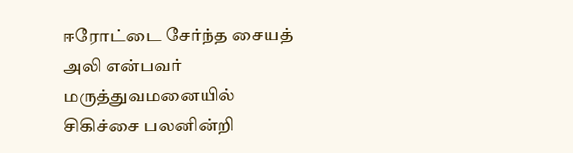ஈரோட்டை சேர்ந்த சையத் அலி என்பவர் மருத்துவமனையில் சிகிச்சை பலனின்றி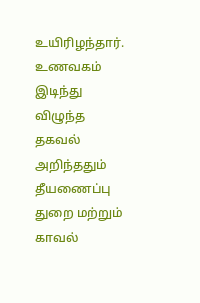உயிரிழந்தார். உணவகம் இடிந்து விழுந்த தகவல் அறிந்ததும் தீயணைப்பு துறை மற்றும் காவல்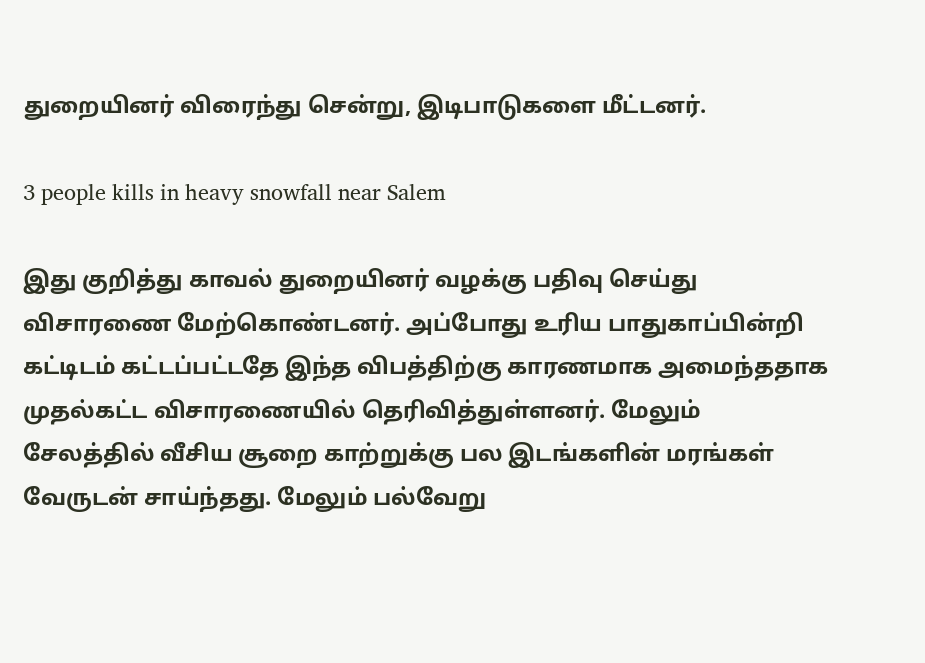துறையினர் விரைந்து சென்று, இடிபாடுகளை மீட்டனர்.

3 people kills in heavy snowfall near Salem

இது குறித்து காவல் துறையினர் வழக்கு பதிவு செய்து விசாரணை மேற்கொண்டனர். அப்போது உரிய பாதுகாப்பின்றி கட்டிடம் கட்டப்பட்டதே இந்த விபத்திற்கு காரணமாக அமைந்ததாக முதல்கட்ட விசாரணையில் தெரிவித்துள்ளனர். மேலும் சேலத்தில் வீசிய சூறை காற்றுக்கு பல இடங்களின் மரங்கள் வேருடன் சாய்ந்தது. மேலும் பல்வேறு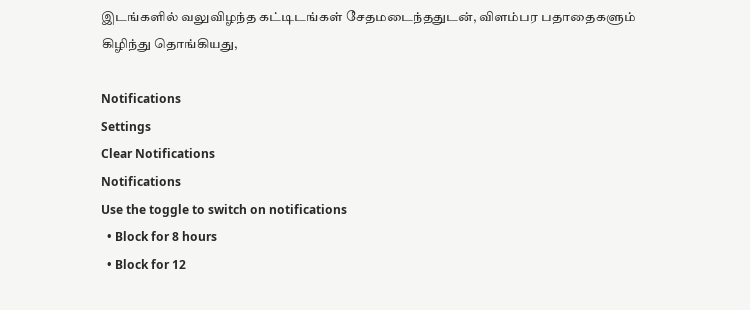இடங்களில் வலுவிழந்த கட்டிடங்கள் சேதமடைந்ததுடன், விளம்பர பதாதைகளும் கிழிந்து தொங்கியது,

Notifications
Settings
Clear Notifications
Notifications
Use the toggle to switch on notifications
  • Block for 8 hours
  • Block for 12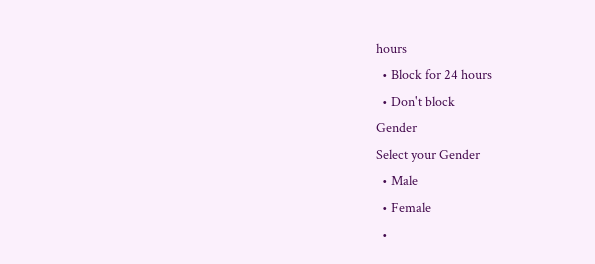hours
  • Block for 24 hours
  • Don't block
Gender
Select your Gender
  • Male
  • Female
  •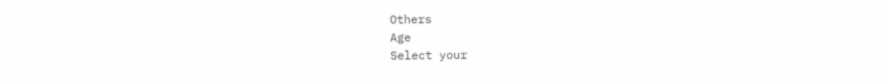Others
Age
Select your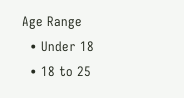Age Range
  • Under 18
  • 18 to 25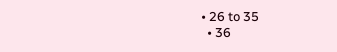• 26 to 35
  • 36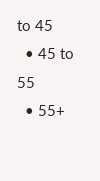to 45
  • 45 to 55
  • 55+